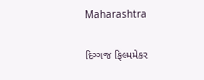Maharashtra

દિગ્ગજ ફિલ્મમેકર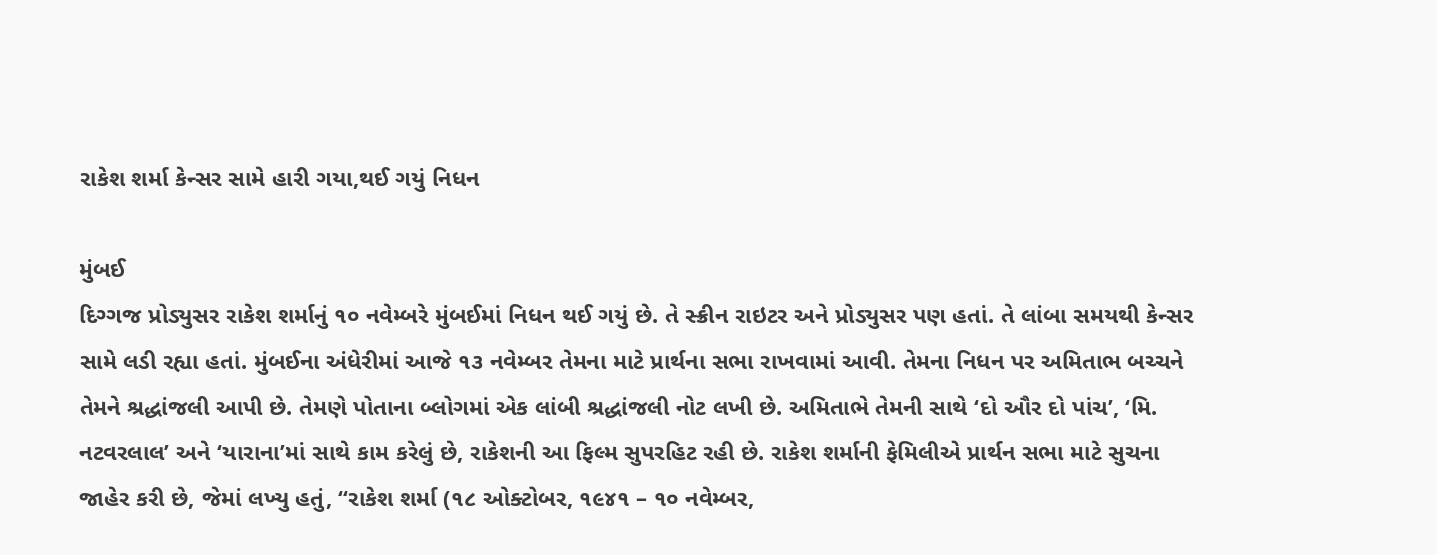રાકેશ શર્મા કેન્સર સામે હારી ગયા,થઈ ગયું નિધન

મુંબઈ
દિગ્ગજ પ્રોડ્યુસર રાકેશ શર્માનું ૧૦ નવેમ્બરે મુંબઈમાં નિધન થઈ ગયું છે. તે સ્ક્રીન રાઇટર અને પ્રોડ્યુસર પણ હતાં. તે લાંબા સમયથી કેન્સર સામે લડી રહ્યા હતાં. મુંબઈના અંધેરીમાં આજે ૧૩ નવેમ્બર તેમના માટે પ્રાર્થના સભા રાખવામાં આવી. તેમના નિધન પર અમિતાભ બચ્ચને તેમને શ્રદ્ધાંજલી આપી છે. તેમણે પોતાના બ્લોગમાં એક લાંબી શ્રદ્ધાંજલી નોટ લખી છે. અમિતાભે તેમની સાથે ‘દો ઔર દો પાંચ’, ‘મિ. નટવરલાલ’ અને ‘યારાના’માં સાથે કામ કરેલું છે, રાકેશની આ ફિલ્મ સુપરહિટ રહી છે. રાકેશ શર્માની ફેમિલીએ પ્રાર્થન સભા માટે સુચના જાહેર કરી છે, જેમાં લખ્યુ હતું, “રાકેશ શર્મા (૧૮ ઓક્ટોબર, ૧૯૪૧ – ૧૦ નવેમ્બર,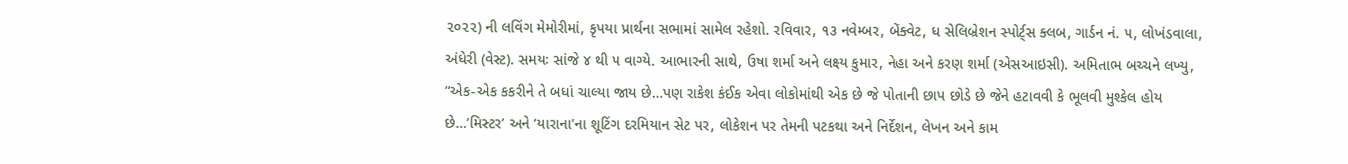૨૦૨૨) ની લવિંગ મેમોરીમાં, કૃપયા પ્રાર્થના સભામાં સામેલ રહેશો. રવિવાર, ૧૩ નવેમ્બર, બેંક્વેટ, ધ સેલિબ્રેશન સ્પોર્ટ્‌સ ક્લબ, ગાર્ડન નં. ૫, લોખંડવાલા, અંધેરી (વેસ્ટ). સમયઃ સાંજે ૪ થી ૫ વાગ્યે. આભારની સાથે, ઉષા શર્મા અને લક્ષ્ય કુમાર, નેહા અને કરણ શર્મા (એસઆઇસી). અમિતાભ બચ્ચને લખ્યુ, “એક-એક કકરીને તે બધાં ચાલ્યા જાય છે…પણ રાકેશ કંઈક એવા લોકોમાંથી એક છે જે પોતાની છાપ છોડે છે જેને હટાવવી કે ભૂલવી મુશ્કેલ હોય છે…’મિસ્ટર’ અને ‘યારાના’ના શૂટિંગ દરમિયાન સેટ પર, લોકેશન પર તેમની પટકથા અને નિર્દેશન, લેખન અને કામ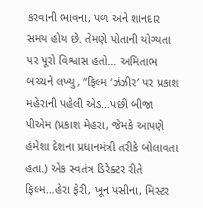કરવાની ભાવના, પળ અને શાનદાર સમય હોય છે. તેમણે પોતાની યોગ્યતા પર પૂરો વિશ્વાસ હતો… અમિતાભ બચ્ચને લખ્યુ, “ફિલ્મ ‘ઝંઝીર’ પર પ્રકાશ મહેરાની પહેલી એડ…પછી બીજા પીએમ (પ્રકાશ મેહરા, જેમકે આપણે હંમેશા દેશના પ્રધાનમંત્રી તરીકે બોલાવતા હતા.) એક સ્વતંત્ર ડિરેક્ટર રીતે ફિલ્મ…હેરા ફેરી, ખૂન પસીના, મિસ્ટર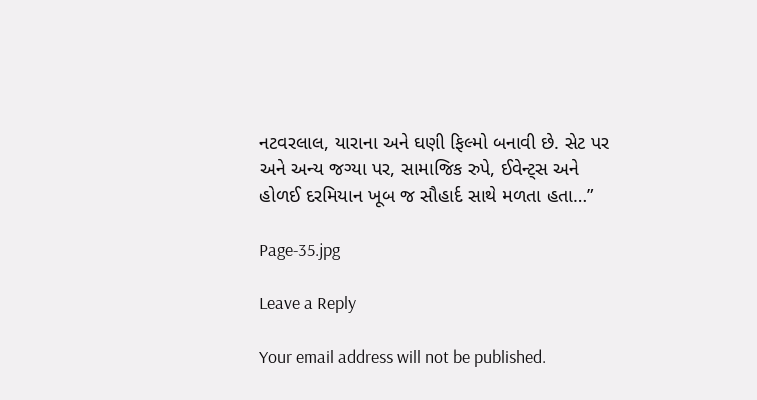નટવરલાલ, યારાના અને ઘણી ફિલ્મો બનાવી છે. સેટ પર અને અન્ય જગ્યા પર, સામાજિક રુપે, ઈવેન્ટ્‌સ અને હોળઈ દરમિયાન ખૂબ જ સૌહાર્દ સાથે મળતા હતા…”

Page-35.jpg

Leave a Reply

Your email address will not be published.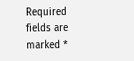Required fields are marked *